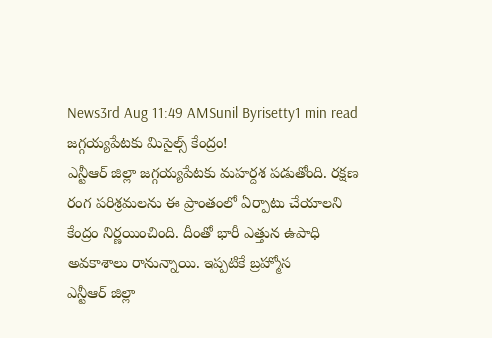News3rd Aug 11:49 AMSunil Byrisetty1 min read
జగ్గయ్యపేటకు మిసైల్స్ కేంద్రం!
ఎన్టీఆర్ జిల్లా జగ్గయ్యపేటకు మహర్దశ పడుతోంది. రక్షణ రంగ పరిశ్రమలను ఈ ప్రాంతంలో ఏర్పాటు చేయాలని కేంద్రం నిర్ణయించింది. దీంతో భారీ ఎత్తున ఉపాధి అవకాశాలు రానున్నాయి. ఇప్పటికే బ్రహ్మోస
ఎన్టీఆర్ జిల్లా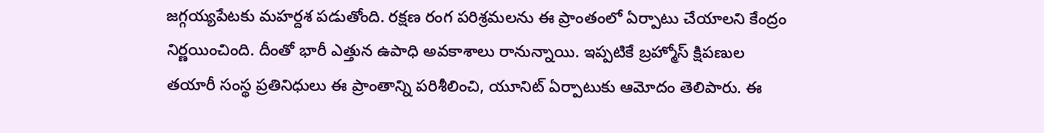జగ్గయ్యపేటకు మహర్దశ పడుతోంది. రక్షణ రంగ పరిశ్రమలను ఈ ప్రాంతంలో ఏర్పాటు చేయాలని కేంద్రం నిర్ణయించింది. దీంతో భారీ ఎత్తున ఉపాధి అవకాశాలు రానున్నాయి. ఇప్పటికే బ్రహ్మోస్ క్షిపణుల తయారీ సంస్థ ప్రతినిధులు ఈ ప్రాంతాన్ని పరిశీలించి, యూనిట్ ఏర్పాటుకు ఆమోదం తెలిపారు. ఈ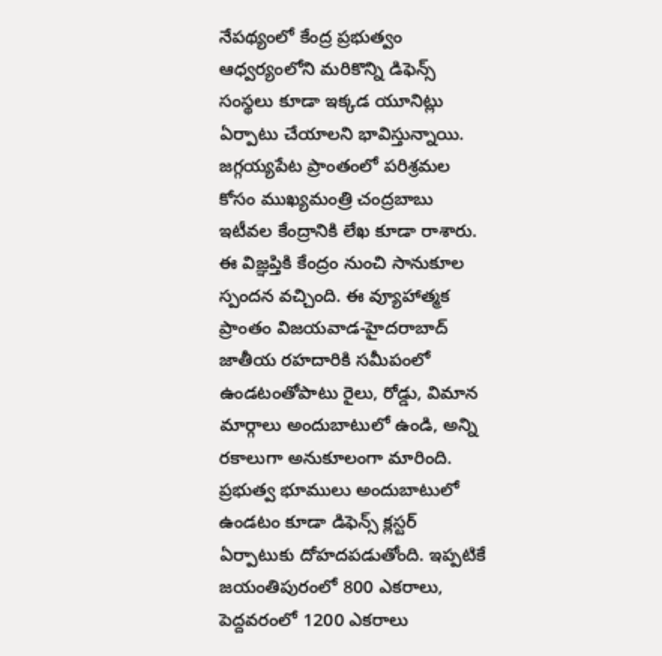నేపథ్యంలో కేంద్ర ప్రభుత్వం ఆధ్వర్యంలోని మరికొన్ని డిఫెన్స్ సంస్థలు కూడా ఇక్కడ యూనిట్లు ఏర్పాటు చేయాలని భావిస్తున్నాయి. జగ్గయ్యపేట ప్రాంతంలో పరిశ్రమల కోసం ముఖ్యమంత్రి చంద్రబాబు ఇటీవల కేంద్రానికి లేఖ కూడా రాశారు. ఈ విజ్ఞప్తికి కేంద్రం నుంచి సానుకూల స్పందన వచ్చింది. ఈ వ్యూహాత్మక ప్రాంతం విజయవాడ-హైదరాబాద్ జాతీయ రహదారికి సమీపంలో ఉండటంతోపాటు రైలు, రోడ్డు, విమాన మార్గాలు అందుబాటులో ఉండి, అన్ని రకాలుగా అనుకూలంగా మారింది. ప్రభుత్వ భూములు అందుబాటులో ఉండటం కూడా డిఫెన్స్ క్లస్టర్ ఏర్పాటుకు దోహదపడుతోంది. ఇప్పటికే జయంతిపురంలో 800 ఎకరాలు, పెద్దవరంలో 1200 ఎకరాలు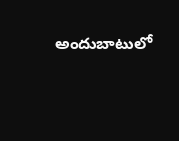అందుబాటులో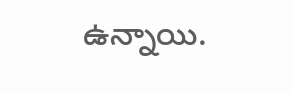ఉన్నాయి.